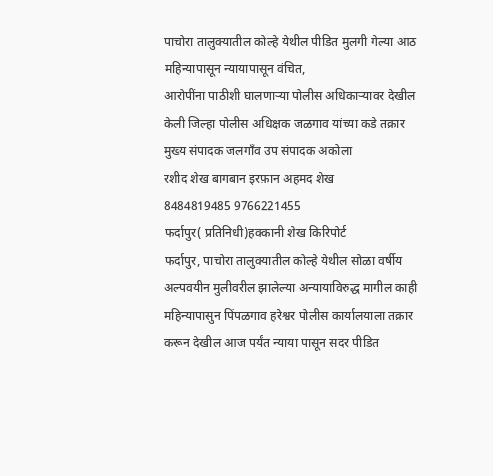पाचोरा तालुक्यातील कोल्हे येथील पीडित मुलगी गेल्या आठ महिन्यापासून न्यायापासून वंचित,
आरोपींना पाठीशी घालणाऱ्या पोलीस अधिकाऱ्यावर देखील केली जिल्हा पोलीस अधिक्षक जळगाव यांच्या कडे तक्रार
मुख्य संपादक जलगाँव उप संपादक अकोला
रशीद शेख बागबान इरफ़ान अहमद शेख
8484819485 9766221455
फर्दापुर( प्रतिनिधी)हक्कानी शेख किरिपोर्ट
फर्दापुर, पाचोरा तालुक्यातील कोल्हे येथील सोळा वर्षीय अल्पवयीन मुलीवरील झालेल्या अन्यायाविरुद्ध मागील काही महिन्यापासुन पिंपळगाव हरेश्वर पोलीस कार्यालयाला तक्रार करून देखील आज पर्यंत न्याया पासून सदर पीडित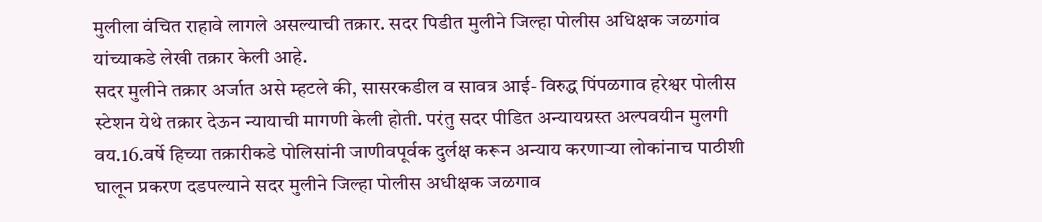मुलीला वंचित राहावे लागले असल्याची तक्रार. सदर पिडीत मुलीने जिल्हा पोलीस अधिक्षक जळगांव यांच्याकडे लेखी तक्रार केली आहे.
सदर मुलीने तक्रार अर्जात असे म्हटले की, सासरकडील व सावत्र आई- विरुद्ध पिंपळगाव हरेश्वर पोलीस स्टेशन येथे तक्रार देऊन न्यायाची मागणी केली होती. परंतु सदर पीडित अन्यायग्रस्त अल्पवयीन मुलगी वय.16.वर्षे हिच्या तक्रारीकडे पोलिसांनी जाणीवपूर्वक दुर्लक्ष करून अन्याय करणाऱ्या लोकांनाच पाठीशी घालून प्रकरण दडपल्याने सदर मुलीने जिल्हा पोलीस अधीक्षक जळगाव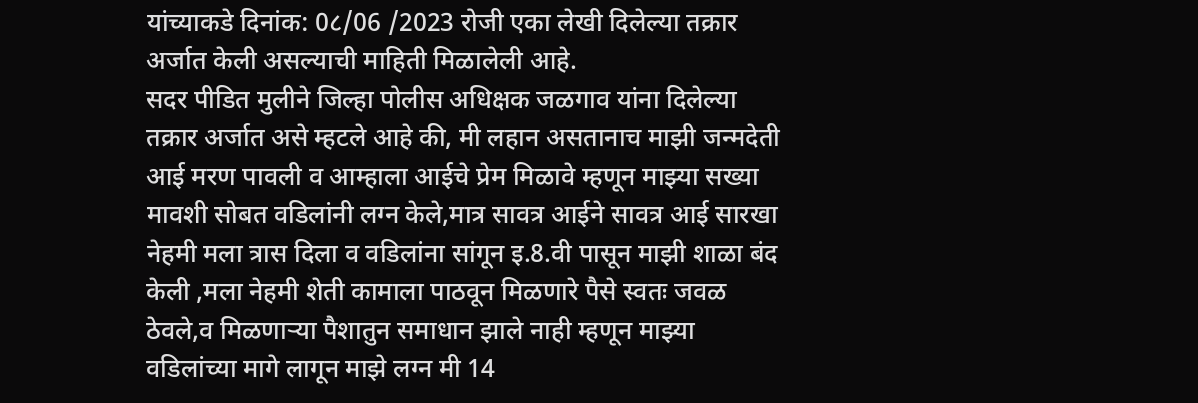यांच्याकडे दिनांक: 0८/06 /2023 रोजी एका लेखी दिलेल्या तक्रार अर्जात केली असल्याची माहिती मिळालेली आहे.
सदर पीडित मुलीने जिल्हा पोलीस अधिक्षक जळगाव यांना दिलेल्या तक्रार अर्जात असे म्हटले आहे की, मी लहान असतानाच माझी जन्मदेती आई मरण पावली व आम्हाला आईचे प्रेम मिळावे म्हणून माझ्या सख्या मावशी सोबत वडिलांनी लग्न केले,मात्र सावत्र आईने सावत्र आई सारखा नेहमी मला त्रास दिला व वडिलांना सांगून इ.8.वी पासून माझी शाळा बंद केली ,मला नेहमी शेती कामाला पाठवून मिळणारे पैसे स्वतः जवळ ठेवले,व मिळणाऱ्या पैशातुन समाधान झाले नाही म्हणून माझ्या वडिलांच्या मागे लागून माझे लग्न मी 14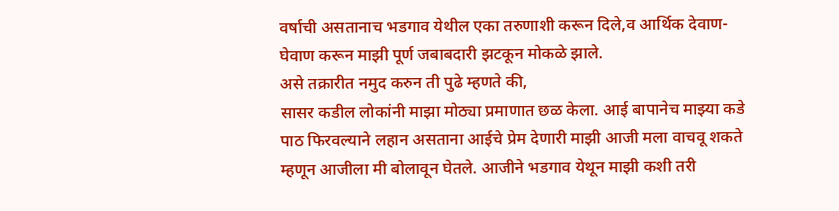वर्षाची असतानाच भडगाव येथील एका तरुणाशी करून दिले,व आर्थिक देवाण-घेवाण करून माझी पूर्ण जबाबदारी झटकून मोकळे झाले.
असे तक्रारीत नमुद करुन ती पुढे म्हणते की,
सासर कडील लोकांनी माझा मोठ्या प्रमाणात छळ केला. आई बापानेच माझ्या कडे पाठ फिरवल्याने लहान असताना आईचे प्रेम देणारी माझी आजी मला वाचवू शकते म्हणून आजीला मी बोलावून घेतले. आजीने भडगाव येथून माझी कशी तरी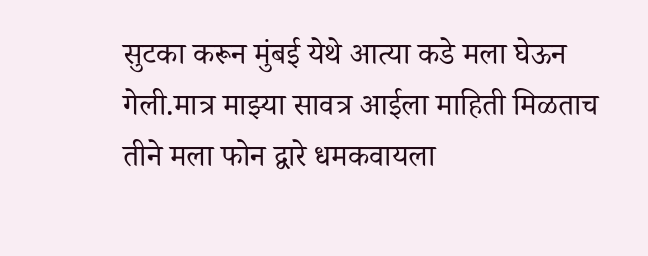सुटका करून मुंबई येथे आत्या कडे मला घेऊन गेली.मात्र माझ्या सावत्र आईला माहिती मिळताच तीने मला फोन द्वारे धमकवायला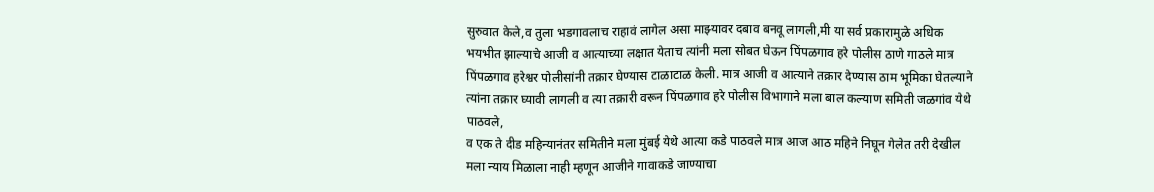सुरुवात केले,व तुला भडगावलाच राहावं लागेल असा माझ्यावर दबाव बनवू लागली,मी या सर्व प्रकारामुळे अधिक भयभीत झाल्याचे आजी व आत्याच्या लक्षात येताच त्यांनी मला सोबत घेऊन पिंपळगाव हरे पोलीस ठाणे गाठले मात्र पिंपळगाव हरेश्वर पोलीसांनी तक्रार घेण्यास टाळाटाळ केली. मात्र आजी व आत्याने तक्रार देण्यास ठाम भूमिका घेतल्याने त्यांना तक्रार घ्यावी लागली व त्या तक्रारी वरून पिंपळगाव हरे पोलीस विभागाने मला बाल कल्याण समिती जळगांव येथे पाठवले,
व एक ते दीड महिन्यानंतर समितीने मला मुंबई येथे आत्या कडे पाठवले मात्र आज आठ महिने निघून गेलेत तरी देखील मला न्याय मिळाला नाही म्हणून आजीने गावाकडे जाण्याचा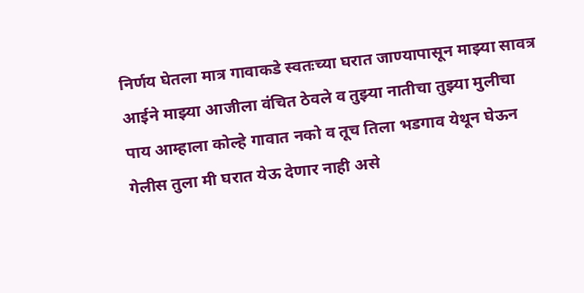निर्णय घेतला मात्र गावाकडे स्वतःच्या घरात जाण्यापासून माझ्या सावत्र आईने माझ्या आजीला वंचित ठेवले व तुझ्या नातीचा तुझ्या मुलीचा पाय आम्हाला कोल्हे गावात नको व तूच तिला भडगाव येथून घेऊन गेलीस तुला मी घरात येऊ देणार नाही असे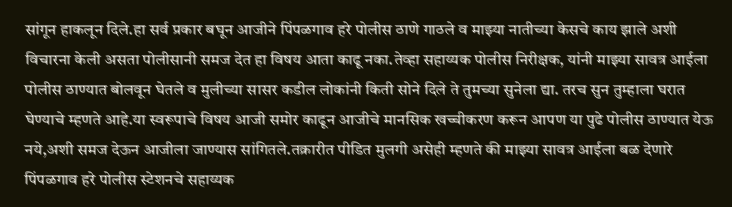सांगून हाकलून दिले.हा सर्व प्रकार बघून आजीने पिंपळगाव हरे पोलीस ठाणे गाठले व माझ्या नातीच्या केसचे काय झाले अशी विचारना केली असता पोलीसानी समज देत हा विषय आता काढू नका.तेव्हा सहाय्यक पोलीस निरीक्षक, यांनी माझ्या सावत्र आईला पोलीस ठाण्यात बोलवून घेतले व मुलीच्या सासर कडील लोकांनी किती सोने दिले ते तुमच्या सुनेला द्या. तरच सुन तुम्हाला घरात घेण्याचे म्हणते आहे.या स्वरूपाचे विषय आजी समोर काढून आजीचे मानसिक खच्चीकरण करून आपण या पुढे पोलीस ठाण्यात येऊ नये,अशी समज देऊन आजीला जाण्यास सांगितले.तक्रारीत पीडित मुलगी असेही म्हणते की माझ्या सावत्र आईला बळ देणारे पिंपळगाव हरे पोलीस स्टेशनचे सहाय्यक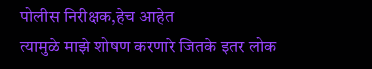पोलीस निरीक्षक,हेच आहेत
त्यामुळे माझे शोषण करणारे जितके इतर लोक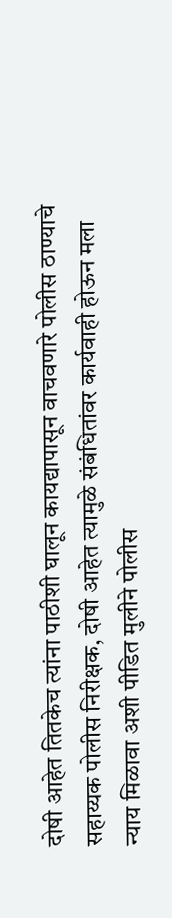दोषी आहेत तितकेच त्यांना पाठीशी घालून कायद्यापासून वाचवणारे पोलीस ठाण्याचे सहाय्यक पोलीस निरीक्षक, दोषी आहेत त्यामुळे संबंधितांवर कार्यवाही होऊन मला न्याय मिळावा अशी पीडित मुलीने पोलीस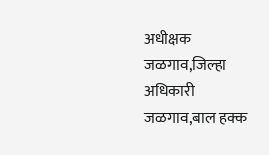अधीक्षक जळगाव,जिल्हा अधिकारी जळगाव,बाल हक्क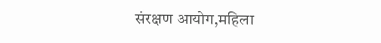संरक्षण आयोग,महिला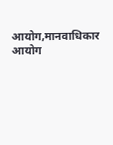आयोग,मानवाधिकार आयोग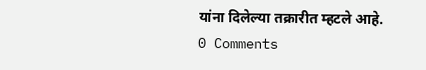यांना दिलेल्या तक्रारीत म्हटले आहे.
0 Comments